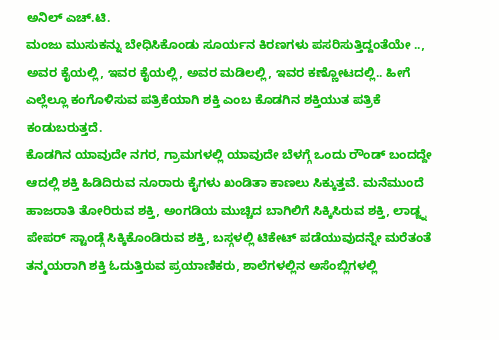ಅನಿಲ್ ಎಚ್.ಟಿ.
ಮಂಜು ಮುಸುಕನ್ನು ಬೇಧಿಸಿಕೊಂಡು ಸೂರ್ಯನ ಕಿರಣಗಳು ಪಸರಿಸುತ್ತಿದ್ದಂತೆಯೇ .., ಅವರ ಕೈಯಲ್ಲಿ, ಇವರ ಕೈಯಲ್ಲಿ, ಅವರ ಮಡಿಲಲ್ಲಿ, ಇವರ ಕಣ್ಣೋಟದಲ್ಲಿ.. ಹೀಗೆ ಎಲ್ಲೆಲ್ಲೂ ಕಂಗೊಳಿಸುವ ಪತ್ರಿಕೆಯಾಗಿ ಶಕ್ತಿ ಎಂಬ ಕೊಡಗಿನ ಶಕ್ತಿಯುತ ಪತ್ರಿಕೆ ಕಂಡುಬರುತ್ತದೆ.
ಕೊಡಗಿನ ಯಾವುದೇ ನಗರ, ಗ್ರಾಮಗಳಲ್ಲಿ ಯಾವುದೇ ಬೆಳಗ್ಗೆ ಒಂದು ರೌಂಡ್ ಬಂದದ್ದೇ ಆದಲ್ಲಿ ಶಕ್ತಿ ಹಿಡಿದಿರುವ ನೂರಾರು ಕೈಗಳು ಖಂಡಿತಾ ಕಾಣಲು ಸಿಕ್ಕುತ್ತವೆ. ಮನೆಮುಂದೆ ಹಾಜರಾತಿ ತೋರಿರುವ ಶಕ್ತಿ, ಅಂಗಡಿಯ ಮುಚ್ಚಿದ ಬಾಗಿಲಿಗೆ ಸಿಕ್ಕಿಸಿರುವ ಶಕ್ತಿ, ಲಾಡ್ಜ್ನ ಪೇಪರ್ ಸ್ಟಾಂಡ್ಗೆ ಸಿಕ್ಕಿಕೊಂಡಿರುವ ಶಕ್ತಿ, ಬಸ್ಗಳಲ್ಲಿ ಟಿಕೇಟ್ ಪಡೆಯುವುದನ್ನೇ ಮರೆತಂತೆ ತನ್ಮಯರಾಗಿ ಶಕ್ತಿ ಓದುತ್ತಿರುವ ಪ್ರಯಾಣಿಕರು, ಶಾಲೆಗಳಲ್ಲಿನ ಅಸೆಂಬ್ಲಿಗಳಲ್ಲಿ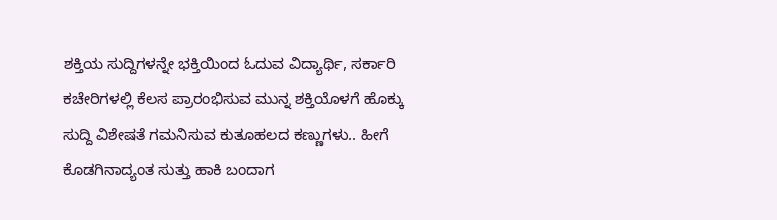ಶಕ್ತಿಯ ಸುದ್ದಿಗಳನ್ನೇ ಭಕ್ತಿಯಿಂದ ಓದುವ ವಿದ್ಯಾರ್ಥಿ, ಸರ್ಕಾರಿ ಕಚೇರಿಗಳಲ್ಲಿ ಕೆಲಸ ಪ್ರಾರಂಭಿಸುವ ಮುನ್ನ ಶಕ್ತಿಯೊಳಗೆ ಹೊಕ್ಕು ಸುದ್ದಿ ವಿಶೇಷತೆ ಗಮನಿಸುವ ಕುತೂಹಲದ ಕಣ್ಣುಗಳು.. ಹೀಗೆ ಕೊಡಗಿನಾದ್ಯಂತ ಸುತ್ತು ಹಾಕಿ ಬಂದಾಗ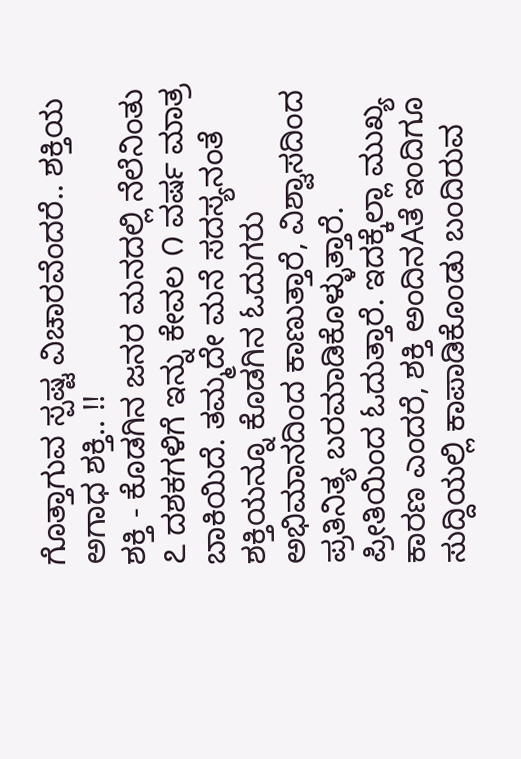ಗೊತ್ತಾಗುವ ಸ್ಪಷ್ಟ ವಿಚಾರವೆಂದರೆ.. ಶಕ್ತಿಯ ಅಗಾಧ ಶಕ್ತಿ.. !!
ಶಕ್ತಿ - ಕೊಡಗಿನ ಜನರ ಮನದಲ್ಲಿ ನೆಲೆನಿಂತು ೭ ದಶಕಗಳಿಗೆ ಇನ್ನು ಕೇವಲ ೧ ವರ್ಷ ಮಾತ್ರ ಬಾಕಿಯಿದೆ. ತಮ್ಮದೇ ಮನೆ ಸದಸ್ಯನಂತೆ ಶಕ್ತಿಯನ್ನೂ ಕೊಡಗಿನ ಓದುಗರು ಅಭಿಮಾನದಿಂದ ಕಾಣುತ್ತಾರೆ, ವಿಶ್ವಾಸದಿಂದ ಪ್ರತಿನಿತ್ಯ ಬರಮಾಡಿಕೊಳ್ಳುತ್ತಾರೆ. ಪ್ರೀತಿಯಿಂದ ಓದುತ್ತಾರೆ. ಇದಕ್ಕೆಲ್ಲಾ ಮುಖ್ಯ ಕಾರಣ ಎಂದರೆ, ಶಕ್ತಿ ಅಂದಿನAತೆ ಇಂದಿಗೂ ಸುದ್ದಿಯಲ್ಲಿ ಕಾಪಾಡಿಕೊಂಡು ಬಂದಿರುವ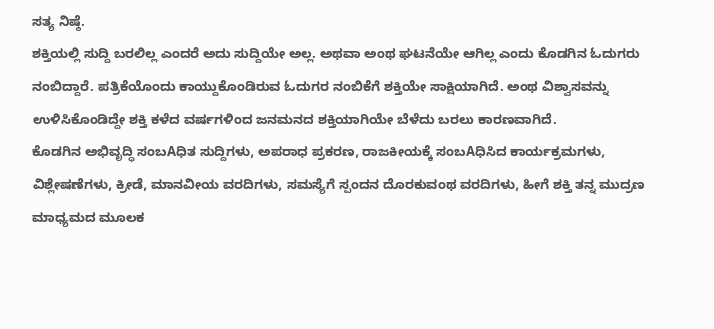ಸತ್ಯ ನಿಷ್ಠೆ.
ಶಕ್ತಿಯಲ್ಲಿ ಸುದ್ದಿ ಬರಲಿಲ್ಲ ಎಂದರೆ ಅದು ಸುದ್ದಿಯೇ ಅಲ್ಲ. ಅಥವಾ ಅಂಥ ಘಟನೆಯೇ ಆಗಿಲ್ಲ ಎಂದು ಕೊಡಗಿನ ಓದುಗರು ನಂಬಿದ್ದಾರೆ. ಪತ್ರಿಕೆಯೊಂದು ಕಾಯ್ದುಕೊಂಡಿರುವ ಓದುಗರ ನಂಬಿಕೆಗೆ ಶಕ್ತಿಯೇ ಸಾಕ್ಷಿಯಾಗಿದೆ. ಅಂಥ ವಿಶ್ವಾಸವನ್ನು ಉಳಿಸಿಕೊಂಡಿದ್ದೇ ಶಕ್ತಿ ಕಳೆದ ವರ್ಷಗಳಿಂದ ಜನಮನದ ಶಕ್ತಿಯಾಗಿಯೇ ಬೆಳೆದು ಬರಲು ಕಾರಣವಾಗಿದೆ.
ಕೊಡಗಿನ ಅಭಿವೃದ್ಧಿ ಸಂಬAಧಿತ ಸುದ್ದಿಗಳು, ಅಪರಾಧ ಪ್ರಕರಣ, ರಾಜಕೀಯಕ್ಕೆ ಸಂಬAಧಿಸಿದ ಕಾರ್ಯಕ್ರಮಗಳು, ವಿಶ್ಲೇಷಣೆಗಳು, ಕ್ರೀಡೆ, ಮಾನವೀಯ ವರದಿಗಳು, ಸಮಸ್ಯೆಗೆ ಸ್ಪಂದನ ದೊರಕುವಂಥ ವರದಿಗಳು, ಹೀಗೆ ಶಕ್ತಿ ತನ್ನ ಮುದ್ರಣ ಮಾಧ್ಯಮದ ಮೂಲಕ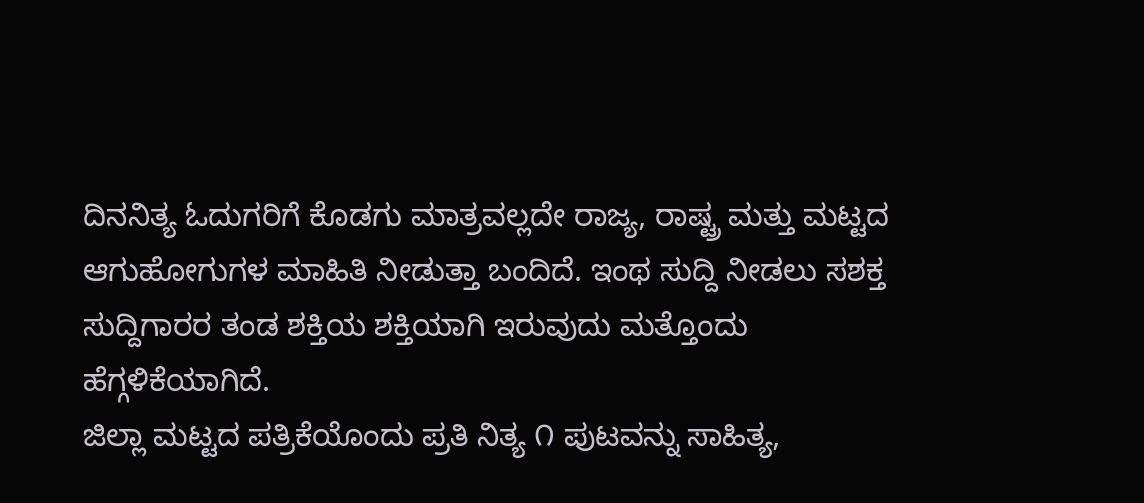ದಿನನಿತ್ಯ ಓದುಗರಿಗೆ ಕೊಡಗು ಮಾತ್ರವಲ್ಲದೇ ರಾಜ್ಯ, ರಾಷ್ಟ್ರ ಮತ್ತು ಮಟ್ಟದ ಆಗುಹೋಗುಗಳ ಮಾಹಿತಿ ನೀಡುತ್ತಾ ಬಂದಿದೆ. ಇಂಥ ಸುದ್ದಿ ನೀಡಲು ಸಶಕ್ತ ಸುದ್ದಿಗಾರರ ತಂಡ ಶಕ್ತಿಯ ಶಕ್ತಿಯಾಗಿ ಇರುವುದು ಮತ್ತೊಂದು ಹೆಗ್ಗಳಿಕೆಯಾಗಿದೆ.
ಜಿಲ್ಲಾ ಮಟ್ಟದ ಪತ್ರಿಕೆಯೊಂದು ಪ್ರತಿ ನಿತ್ಯ ೧ ಪುಟವನ್ನು ಸಾಹಿತ್ಯ,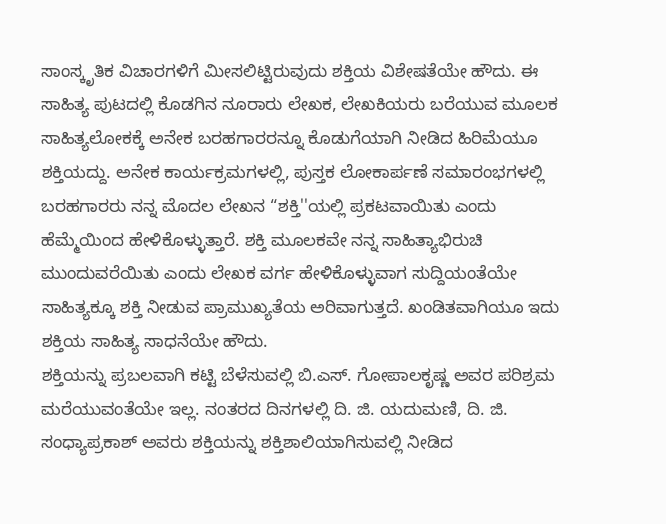ಸಾಂಸ್ಕೃತಿಕ ವಿಚಾರಗಳಿಗೆ ಮೀಸಲಿಟ್ಟಿರುವುದು ಶಕ್ತಿಯ ವಿಶೇಷತೆಯೇ ಹೌದು. ಈ ಸಾಹಿತ್ಯ ಪುಟದಲ್ಲಿ ಕೊಡಗಿನ ನೂರಾರು ಲೇಖಕ, ಲೇಖಕಿಯರು ಬರೆಯುವ ಮೂಲಕ ಸಾಹಿತ್ಯಲೋಕಕ್ಕೆ ಅನೇಕ ಬರಹಗಾರರನ್ನೂ ಕೊಡುಗೆಯಾಗಿ ನೀಡಿದ ಹಿರಿಮೆಯೂ ಶಕ್ತಿಯದ್ದು. ಅನೇಕ ಕಾರ್ಯಕ್ರಮಗಳಲ್ಲಿ, ಪುಸ್ತಕ ಲೋಕಾರ್ಪಣೆ ಸಮಾರಂಭಗಳಲ್ಲಿ ಬರಹಗಾರರು ನನ್ನ ಮೊದಲ ಲೇಖನ “ಶಕ್ತಿ''ಯಲ್ಲಿ ಪ್ರಕಟವಾಯಿತು ಎಂದು ಹೆಮ್ಮೆಯಿಂದ ಹೇಳಿಕೊಳ್ಳುತ್ತಾರೆ. ಶಕ್ತಿ ಮೂಲಕವೇ ನನ್ನ ಸಾಹಿತ್ಯಾಭಿರುಚಿ ಮುಂದುವರೆಯಿತು ಎಂದು ಲೇಖಕ ವರ್ಗ ಹೇಳಿಕೊಳ್ಳುವಾಗ ಸುದ್ದಿಯಂತೆಯೇ ಸಾಹಿತ್ಯಕ್ಕೂ ಶಕ್ತಿ ನೀಡುವ ಪ್ರಾಮುಖ್ಯತೆಯ ಅರಿವಾಗುತ್ತದೆ. ಖಂಡಿತವಾಗಿಯೂ ಇದು ಶಕ್ತಿಯ ಸಾಹಿತ್ಯ ಸಾಧನೆಯೇ ಹೌದು.
ಶಕ್ತಿಯನ್ನು ಪ್ರಬಲವಾಗಿ ಕಟ್ಟಿ ಬೆಳೆಸುವಲ್ಲಿ ಬಿ.ಎಸ್. ಗೋಪಾಲಕೃಷ್ಣ ಅವರ ಪರಿಶ್ರಮ ಮರೆಯುವಂತೆಯೇ ಇಲ್ಲ. ನಂತರದ ದಿನಗಳಲ್ಲಿ ದಿ. ಜಿ. ಯದುಮಣಿ, ದಿ. ಜಿ. ಸಂಧ್ಯಾಪ್ರಕಾಶ್ ಅವರು ಶಕ್ತಿಯನ್ನು ಶಕ್ತಿಶಾಲಿಯಾಗಿಸುವಲ್ಲಿ ನೀಡಿದ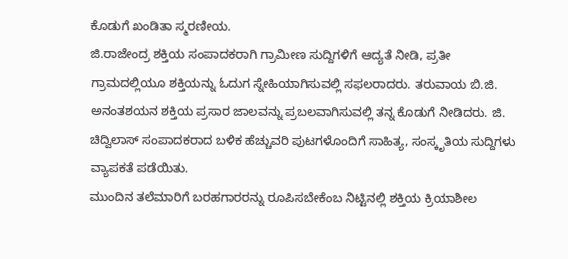ಕೊಡುಗೆ ಖಂಡಿತಾ ಸ್ಮರಣೀಯ.
ಜಿ.ರಾಜೇಂದ್ರ ಶಕ್ತಿಯ ಸಂಪಾದಕರಾಗಿ ಗ್ರಾಮೀಣ ಸುದ್ದಿಗಳಿಗೆ ಆದ್ಯತೆ ನೀಡಿ, ಪ್ರತೀ ಗ್ರಾಮದಲ್ಲಿಯೂ ಶಕ್ತಿಯನ್ನು ಓದುಗ ಸ್ನೇಹಿಯಾಗಿಸುವಲ್ಲಿ ಸಫಲರಾದರು. ತರುವಾಯ ಬಿ.ಜಿ. ಅನಂತಶಯನ ಶಕ್ತಿಯ ಪ್ರಸಾರ ಜಾಲವನ್ನು ಪ್ರಬಲವಾಗಿಸುವಲ್ಲಿ ತನ್ನ ಕೊಡುಗೆ ನೀಡಿದರು. ಜಿ. ಚಿದ್ವಿಲಾಸ್ ಸಂಪಾದಕರಾದ ಬಳಿಕ ಹೆಚ್ಚುವರಿ ಪುಟಗಳೊಂದಿಗೆ ಸಾಹಿತ್ಯ, ಸಂಸ್ಕೃತಿಯ ಸುದ್ದಿಗಳು ವ್ಯಾಪಕತೆ ಪಡೆಯಿತು.
ಮುಂದಿನ ತಲೆಮಾರಿಗೆ ಬರಹಗಾರರನ್ನು ರೂಪಿಸಬೇಕೆಂಬ ನಿಟ್ಟಿನಲ್ಲಿ ಶಕ್ತಿಯ ಕ್ರಿಯಾಶೀಲ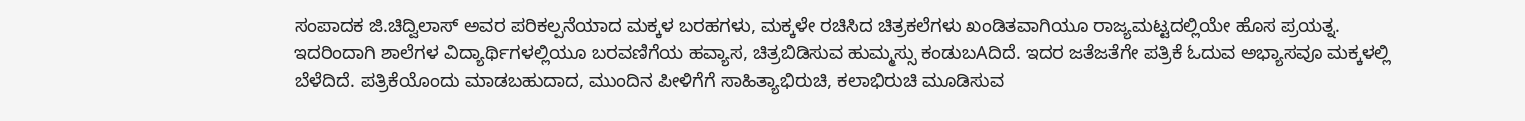ಸಂಪಾದಕ ಜಿ.ಚಿದ್ವಿಲಾಸ್ ಅವರ ಪರಿಕಲ್ಪನೆಯಾದ ಮಕ್ಕಳ ಬರಹಗಳು, ಮಕ್ಕಳೇ ರಚಿಸಿದ ಚಿತ್ರಕಲೆಗಳು ಖಂಡಿತವಾಗಿಯೂ ರಾಜ್ಯಮಟ್ಟದಲ್ಲಿಯೇ ಹೊಸ ಪ್ರಯತ್ನ. ಇದರಿಂದಾಗಿ ಶಾಲೆಗಳ ವಿದ್ಯಾರ್ಥಿಗಳಲ್ಲಿಯೂ ಬರವಣಿಗೆಯ ಹವ್ಯಾಸ, ಚಿತ್ರಬಿಡಿಸುವ ಹುಮ್ಮಸ್ಸು ಕಂಡುಬAದಿದೆ. ಇದರ ಜತೆಜತೆಗೇ ಪತ್ರಿಕೆ ಓದುವ ಅಭ್ಯಾಸವೂ ಮಕ್ಕಳಲ್ಲಿ ಬೆಳೆದಿದೆ. ಪತ್ರಿಕೆಯೊಂದು ಮಾಡಬಹುದಾದ, ಮುಂದಿನ ಪೀಳಿಗೆಗೆ ಸಾಹಿತ್ಯಾಭಿರುಚಿ, ಕಲಾಭಿರುಚಿ ಮೂಡಿಸುವ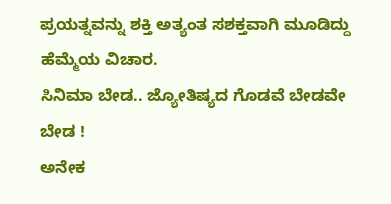ಪ್ರಯತ್ನವನ್ನು ಶಕ್ತಿ ಅತ್ಯಂತ ಸಶಕ್ತವಾಗಿ ಮೂಡಿದ್ದು ಹೆಮ್ಮೆಯ ವಿಚಾರ.
ಸಿನಿಮಾ ಬೇಡ.. ಜ್ಯೋತಿಷ್ಯದ ಗೊಡವೆ ಬೇಡವೇ ಬೇಡ !
ಅನೇಕ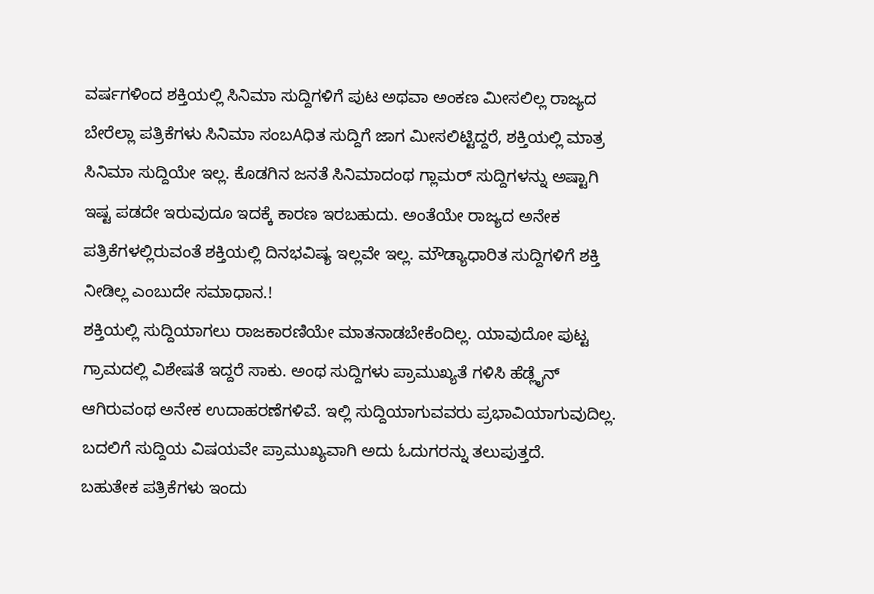ವರ್ಷಗಳಿಂದ ಶಕ್ತಿಯಲ್ಲಿ ಸಿನಿಮಾ ಸುದ್ದಿಗಳಿಗೆ ಪುಟ ಅಥವಾ ಅಂಕಣ ಮೀಸಲಿಲ್ಲ ರಾಜ್ಯದ ಬೇರೆಲ್ಲಾ ಪತ್ರಿಕೆಗಳು ಸಿನಿಮಾ ಸಂಬAಧಿತ ಸುದ್ದಿಗೆ ಜಾಗ ಮೀಸಲಿಟ್ಟಿದ್ದರೆ, ಶಕ್ತಿಯಲ್ಲಿ ಮಾತ್ರ ಸಿನಿಮಾ ಸುದ್ದಿಯೇ ಇಲ್ಲ. ಕೊಡಗಿನ ಜನತೆ ಸಿನಿಮಾದಂಥ ಗ್ಲಾಮರ್ ಸುದ್ದಿಗಳನ್ನು ಅಷ್ಟಾಗಿ ಇಷ್ಟ ಪಡದೇ ಇರುವುದೂ ಇದಕ್ಕೆ ಕಾರಣ ಇರಬಹುದು. ಅಂತೆಯೇ ರಾಜ್ಯದ ಅನೇಕ ಪತ್ರಿಕೆಗಳಲ್ಲಿರುವಂತೆ ಶಕ್ತಿಯಲ್ಲಿ ದಿನಭವಿಷ್ಯ ಇಲ್ಲವೇ ಇಲ್ಲ. ಮೌಡ್ಯಾಧಾರಿತ ಸುದ್ದಿಗಳಿಗೆ ಶಕ್ತಿ ನೀಡಿಲ್ಲ ಎಂಬುದೇ ಸಮಾಧಾನ.!
ಶಕ್ತಿಯಲ್ಲಿ ಸುದ್ದಿಯಾಗಲು ರಾಜಕಾರಣಿಯೇ ಮಾತನಾಡಬೇಕೆಂದಿಲ್ಲ. ಯಾವುದೋ ಪುಟ್ಟ ಗ್ರಾಮದಲ್ಲಿ ವಿಶೇಷತೆ ಇದ್ದರೆ ಸಾಕು. ಅಂಥ ಸುದ್ದಿಗಳು ಪ್ರಾಮುಖ್ಯತೆ ಗಳಿಸಿ ಹೆಡ್ಲೈನ್ ಆಗಿರುವಂಥ ಅನೇಕ ಉದಾಹರಣೆಗಳಿವೆ. ಇಲ್ಲಿ ಸುದ್ದಿಯಾಗುವವರು ಪ್ರಭಾವಿಯಾಗುವುದಿಲ್ಲ. ಬದಲಿಗೆ ಸುದ್ದಿಯ ವಿಷಯವೇ ಪ್ರಾಮುಖ್ಯವಾಗಿ ಅದು ಓದುಗರನ್ನು ತಲುಪುತ್ತದೆ.
ಬಹುತೇಕ ಪತ್ರಿಕೆಗಳು ಇಂದು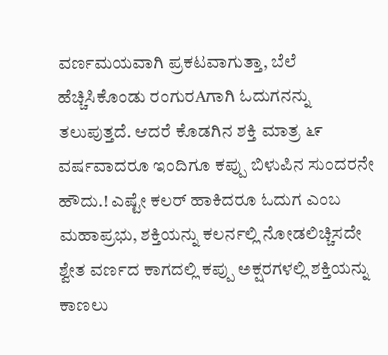ವರ್ಣಮಯವಾಗಿ ಪ್ರಕಟವಾಗುತ್ತಾ, ಬೆಲೆ ಹೆಚ್ಚಿಸಿಕೊಂಡು ರಂಗುರAಗಾಗಿ ಓದುಗನನ್ನು ತಲುಪುತ್ತದೆ. ಆದರೆ ಕೊಡಗಿನ ಶಕ್ತಿ ಮಾತ್ರ ೬೯ ವರ್ಷವಾದರೂ ಇಂದಿಗೂ ಕಪ್ಪು ಬಿಳುಪಿನ ಸುಂದರನೇ ಹೌದು.! ಎಷ್ಟೇ ಕಲರ್ ಹಾಕಿದರೂ ಓದುಗ ಎಂಬ ಮಹಾಪ್ರಭು, ಶಕ್ತಿಯನ್ನು ಕಲರ್ನಲ್ಲಿ ನೋಡಲಿಚ್ಚಿಸದೇ ಶ್ವೇತ ವರ್ಣದ ಕಾಗದಲ್ಲಿ ಕಪ್ಪು ಅಕ್ಷರಗಳಲ್ಲಿ ಶಕ್ತಿಯನ್ನು ಕಾಣಲು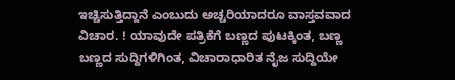ಇಚ್ಚಿಸುತ್ತಿದ್ದಾನೆ ಎಂಬುದು ಅಚ್ಚರಿಯಾದರೂ ವಾಸ್ತವವಾದ ವಿಚಾರ. ! ಯಾವುದೇ ಪತ್ರಿಕೆಗೆ ಬಣ್ಣದ ಪುಟಕ್ಕಿಂತ, ಬಣ್ಣ ಬಣ್ಣದ ಸುದ್ದಿಗಳಿಗಿಂತ, ವಿಚಾರಾಧಾರಿತ ನೈಜ ಸುದ್ದಿಯೇ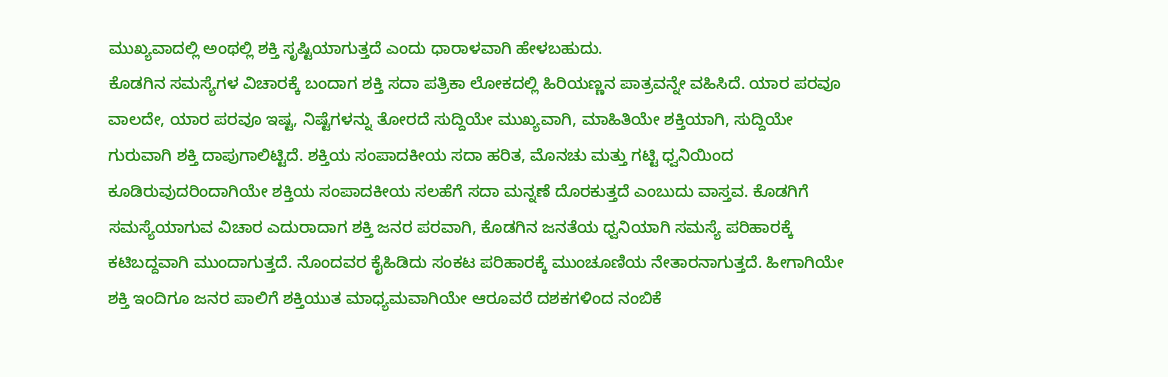ಮುಖ್ಯವಾದಲ್ಲಿ ಅಂಥಲ್ಲಿ ಶಕ್ತಿ ಸೃಷ್ಟಿಯಾಗುತ್ತದೆ ಎಂದು ಧಾರಾಳವಾಗಿ ಹೇಳಬಹುದು.
ಕೊಡಗಿನ ಸಮಸ್ಯೆಗಳ ವಿಚಾರಕ್ಕೆ ಬಂದಾಗ ಶಕ್ತಿ ಸದಾ ಪತ್ರಿಕಾ ಲೋಕದಲ್ಲಿ ಹಿರಿಯಣ್ಣನ ಪಾತ್ರವನ್ನೇ ವಹಿಸಿದೆ. ಯಾರ ಪರವೂ ವಾಲದೇ, ಯಾರ ಪರವೂ ಇಷ್ಟ, ನಿಷ್ಟೆಗಳನ್ನು ತೋರದೆ ಸುದ್ದಿಯೇ ಮುಖ್ಯವಾಗಿ, ಮಾಹಿತಿಯೇ ಶಕ್ತಿಯಾಗಿ, ಸುದ್ದಿಯೇ ಗುರುವಾಗಿ ಶಕ್ತಿ ದಾಪುಗಾಲಿಟ್ಟಿದೆ. ಶಕ್ತಿಯ ಸಂಪಾದಕೀಯ ಸದಾ ಹರಿತ, ಮೊನಚು ಮತ್ತು ಗಟ್ಟಿ ಧ್ವನಿಯಿಂದ ಕೂಡಿರುವುದರಿಂದಾಗಿಯೇ ಶಕ್ತಿಯ ಸಂಪಾದಕೀಯ ಸಲಹೆಗೆ ಸದಾ ಮನ್ನಣೆ ದೊರಕುತ್ತದೆ ಎಂಬುದು ವಾಸ್ತವ. ಕೊಡಗಿಗೆ ಸಮಸ್ಯೆಯಾಗುವ ವಿಚಾರ ಎದುರಾದಾಗ ಶಕ್ತಿ ಜನರ ಪರವಾಗಿ, ಕೊಡಗಿನ ಜನತೆಯ ಧ್ವನಿಯಾಗಿ ಸಮಸ್ಯೆ ಪರಿಹಾರಕ್ಕೆ ಕಟಿಬದ್ದವಾಗಿ ಮುಂದಾಗುತ್ತದೆ. ನೊಂದವರ ಕೈಹಿಡಿದು ಸಂಕಟ ಪರಿಹಾರಕ್ಕೆ ಮುಂಚೂಣಿಯ ನೇತಾರನಾಗುತ್ತದೆ. ಹೀಗಾಗಿಯೇ ಶಕ್ತಿ ಇಂದಿಗೂ ಜನರ ಪಾಲಿಗೆ ಶಕ್ತಿಯುತ ಮಾಧ್ಯಮವಾಗಿಯೇ ಆರೂವರೆ ದಶಕಗಳಿಂದ ನಂಬಿಕೆ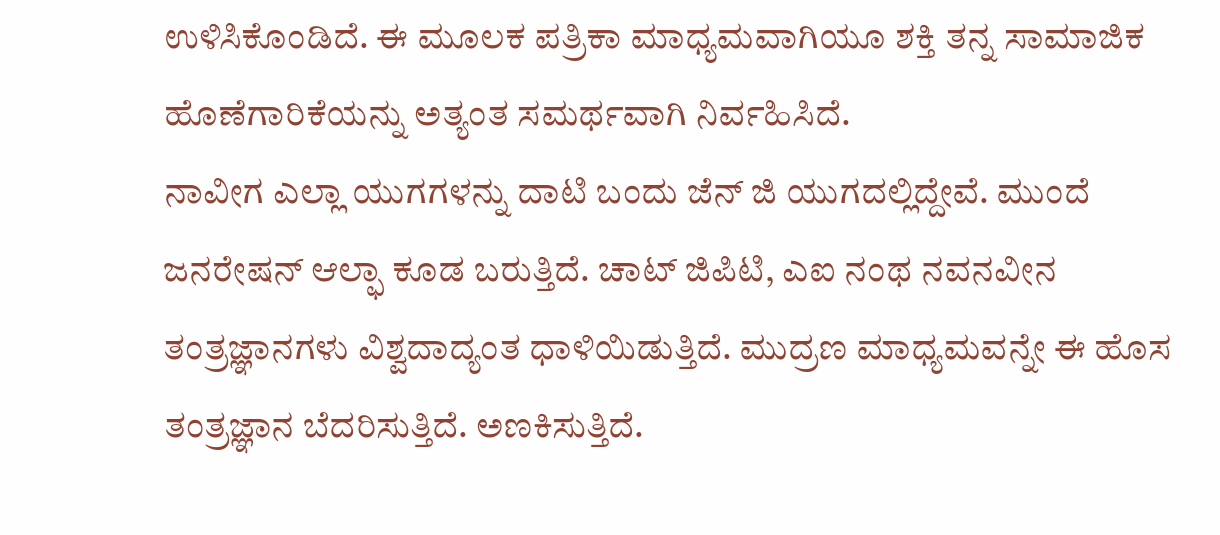ಉಳಿಸಿಕೊಂಡಿದೆ. ಈ ಮೂಲಕ ಪತ್ರಿಕಾ ಮಾಧ್ಯಮವಾಗಿಯೂ ಶಕ್ತಿ ತನ್ನ ಸಾಮಾಜಿಕ ಹೊಣೆಗಾರಿಕೆಯನ್ನು ಅತ್ಯಂತ ಸಮರ್ಥವಾಗಿ ನಿರ್ವಹಿಸಿದೆ.
ನಾವೀಗ ಎಲ್ಲಾ ಯುಗಗಳನ್ನು ದಾಟಿ ಬಂದು ಜೆನ್ ಜಿ ಯುಗದಲ್ಲಿದ್ದೇವೆ. ಮುಂದೆ ಜನರೇಷನ್ ಆಲ್ಫಾ ಕೂಡ ಬರುತ್ತಿದೆ. ಚಾಟ್ ಜಿಪಿಟಿ, ಎಐ ನಂಥ ನವನವೀನ ತಂತ್ರಜ್ಞಾನಗಳು ವಿಶ್ವದಾದ್ಯಂತ ಧಾಳಿಯಿಡುತ್ತಿದೆ. ಮುದ್ರಣ ಮಾಧ್ಯಮವನ್ನೇ ಈ ಹೊಸ ತಂತ್ರಜ್ಞಾನ ಬೆದರಿಸುತ್ತಿದೆ. ಅಣಕಿಸುತ್ತಿದೆ.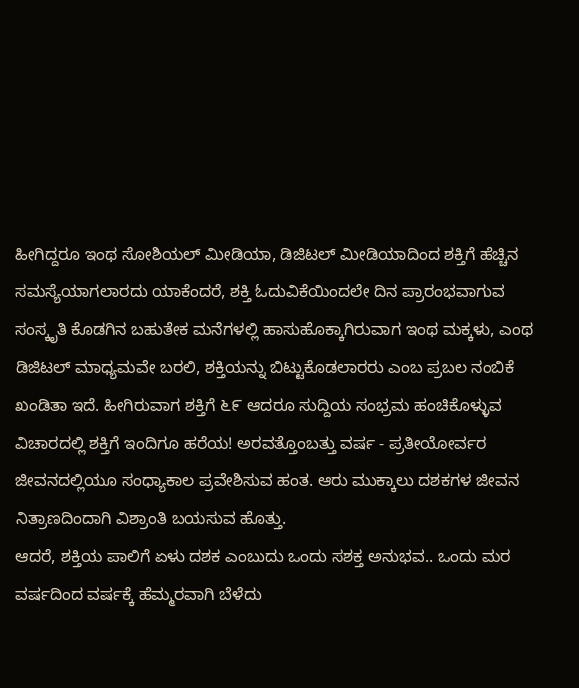ಹೀಗಿದ್ದರೂ ಇಂಥ ಸೋಶಿಯಲ್ ಮೀಡಿಯಾ, ಡಿಜಿಟಲ್ ಮೀಡಿಯಾದಿಂದ ಶಕ್ತಿಗೆ ಹೆಚ್ಚಿನ ಸಮಸ್ಯೆಯಾಗಲಾರದು ಯಾಕೆಂದರೆ, ಶಕ್ತಿ ಓದುವಿಕೆಯಿಂದಲೇ ದಿನ ಪ್ರಾರಂಭವಾಗುವ ಸಂಸ್ಕೃತಿ ಕೊಡಗಿನ ಬಹುತೇಕ ಮನೆಗಳಲ್ಲಿ ಹಾಸುಹೊಕ್ಕಾಗಿರುವಾಗ ಇಂಥ ಮಕ್ಕಳು, ಎಂಥ ಡಿಜಿಟಲ್ ಮಾಧ್ಯಮವೇ ಬರಲಿ, ಶಕ್ತಿಯನ್ನು ಬಿಟ್ಟುಕೊಡಲಾರರು ಎಂಬ ಪ್ರಬಲ ನಂಬಿಕೆ ಖಂಡಿತಾ ಇದೆ. ಹೀಗಿರುವಾಗ ಶಕ್ತಿಗೆ ೬೯ ಆದರೂ ಸುದ್ದಿಯ ಸಂಭ್ರಮ ಹಂಚಿಕೊಳ್ಳುವ ವಿಚಾರದಲ್ಲಿ ಶಕ್ತಿಗೆ ಇಂದಿಗೂ ಹರೆಯ! ಅರವತ್ತೊಂಬತ್ತು ವರ್ಷ - ಪ್ರತೀಯೋರ್ವರ ಜೀವನದಲ್ಲಿಯೂ ಸಂಧ್ಯಾಕಾಲ ಪ್ರವೇಶಿಸುವ ಹಂತ. ಆರು ಮುಕ್ಕಾಲು ದಶಕಗಳ ಜೀವನ ನಿತ್ರಾಣದಿಂದಾಗಿ ವಿಶ್ರಾಂತಿ ಬಯಸುವ ಹೊತ್ತು.
ಆದರೆ, ಶಕ್ತಿಯ ಪಾಲಿಗೆ ಏಳು ದಶಕ ಎಂಬುದು ಒಂದು ಸಶಕ್ತ ಅನುಭವ.. ಒಂದು ಮರ ವರ್ಷದಿಂದ ವರ್ಷಕ್ಕೆ ಹೆಮ್ಮರವಾಗಿ ಬೆಳೆದು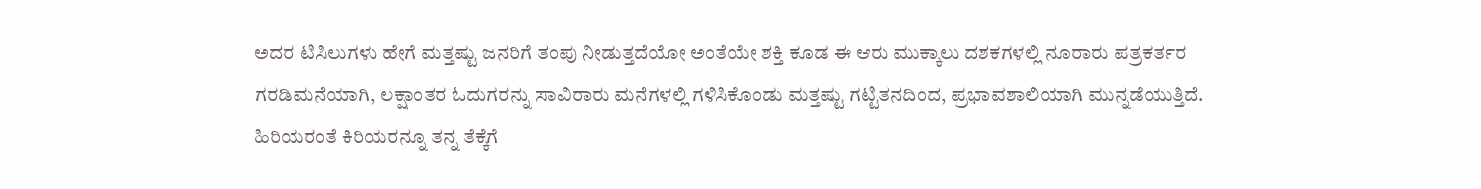ಅದರ ಟಿಸಿಲುಗಳು ಹೇಗೆ ಮತ್ತಷ್ಟು ಜನರಿಗೆ ತಂಪು ನೀಡುತ್ತದೆಯೋ ಅಂತೆಯೇ ಶಕ್ತಿ ಕೂಡ ಈ ಆರು ಮುಕ್ಕಾಲು ದಶಕಗಳಲ್ಲಿ ನೂರಾರು ಪತ್ರಕರ್ತರ ಗರಡಿಮನೆಯಾಗಿ, ಲಕ್ಷಾಂತರ ಓದುಗರನ್ನು ಸಾವಿರಾರು ಮನೆಗಳಲ್ಲಿ ಗಳಿಸಿಕೊಂಡು ಮತ್ತಷ್ಟು ಗಟ್ಟಿತನದಿಂದ, ಪ್ರಭಾವಶಾಲಿಯಾಗಿ ಮುನ್ನಡೆಯುತ್ತಿದೆ. ಹಿರಿಯರಂತೆ ಕಿರಿಯರನ್ನೂ ತನ್ನ ತೆಕ್ಕೆಗೆ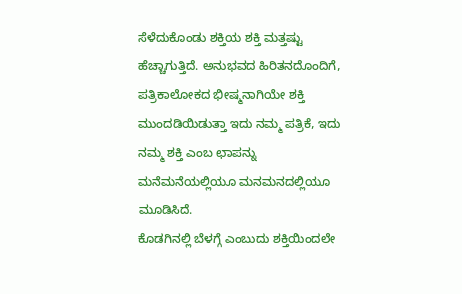ಸೆಳೆದುಕೊಂಡು ಶಕ್ತಿಯ ಶಕ್ತಿ ಮತ್ತಷ್ಟು ಹೆಚ್ಚಾಗುತ್ತಿದೆ. ಅನುಭವದ ಹಿರಿತನದೊಂದಿಗೆ, ಪತ್ರಿಕಾಲೋಕದ ಭೀಷ್ಮನಾಗಿಯೇ ಶಕ್ತಿ ಮುಂದಡಿಯಿಡುತ್ತಾ ಇದು ನಮ್ಮ ಪತ್ರಿಕೆ, ಇದು ನಮ್ಮ ಶಕ್ತಿ ಎಂಬ ಛಾಪನ್ನು ಮನೆಮನೆಯಲ್ಲಿಯೂ ಮನಮನದಲ್ಲಿಯೂ ಮೂಡಿಸಿದೆ.
ಕೊಡಗಿನಲ್ಲಿ ಬೆಳಗ್ಗೆ ಎಂಬುದು ಶಕ್ತಿಯಿಂದಲೇ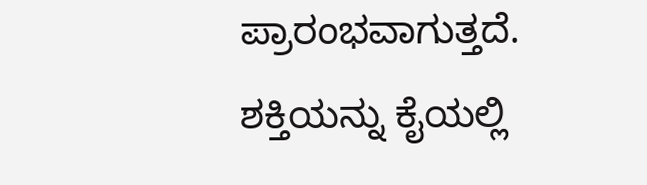ಪ್ರಾರಂಭವಾಗುತ್ತದೆ. ಶಕ್ತಿಯನ್ನು ಕೈಯಲ್ಲಿ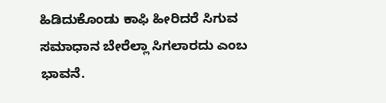ಹಿಡಿದುಕೊಂಡು ಕಾಫಿ ಹೀರಿದರೆ ಸಿಗುವ ಸಮಾಧಾನ ಬೇರೆಲ್ಲಾ ಸಿಗಲಾರದು ಎಂಬ ಭಾವನೆ.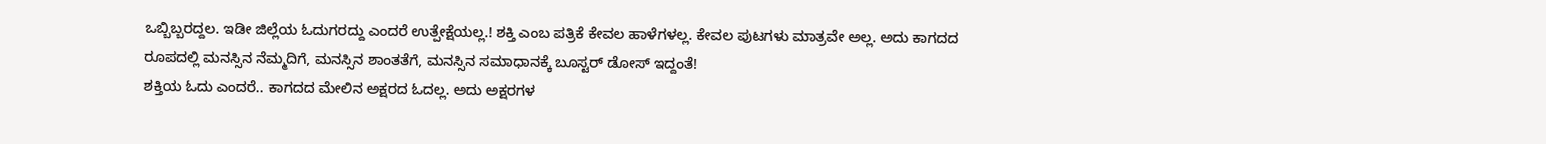ಒಬ್ಬಿಬ್ಬರದ್ದಲ. ಇಡೀ ಜಿಲ್ಲೆಯ ಓದುಗರದ್ದು ಎಂದರೆ ಉತ್ಪೇಕ್ಷೆಯಲ್ಲ.! ಶಕ್ತಿ ಎಂಬ ಪತ್ರಿಕೆ ಕೇವಲ ಹಾಳೆಗಳಲ್ಲ. ಕೇವಲ ಪುಟಗಳು ಮಾತ್ರವೇ ಅಲ್ಲ. ಅದು ಕಾಗದದ ರೂಪದಲ್ಲಿ ಮನಸ್ಸಿನ ನೆಮ್ಮದಿಗೆ, ಮನಸ್ಸಿನ ಶಾಂತತೆಗೆ, ಮನಸ್ಸಿನ ಸಮಾಧಾನಕ್ಕೆ ಬೂಸ್ಟರ್ ಡೋಸ್ ಇದ್ದಂತೆ!
ಶಕ್ತಿಯ ಓದು ಎಂದರೆ.. ಕಾಗದದ ಮೇಲಿನ ಅಕ್ಷರದ ಓದಲ್ಲ. ಅದು ಅಕ್ಷರಗಳ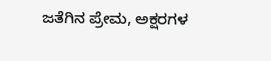ಜತೆಗಿನ ಪ್ರೇಮ, ಅಕ್ಷರಗಳ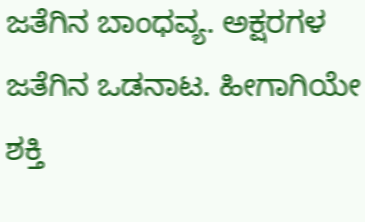ಜತೆಗಿನ ಬಾಂಧವ್ಯ. ಅಕ್ಷರಗಳ ಜತೆಗಿನ ಒಡನಾಟ. ಹೀಗಾಗಿಯೇ ಶಕ್ತಿ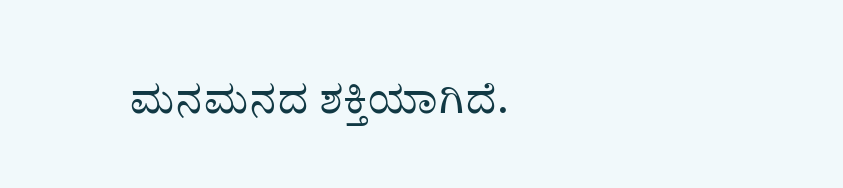ಮನಮನದ ಶಕ್ತಿಯಾಗಿದೆ.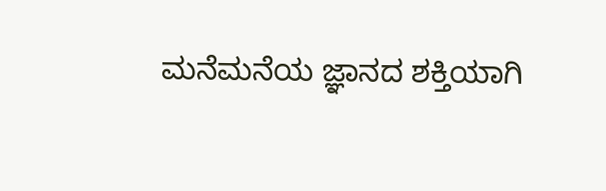ಮನೆಮನೆಯ ಜ್ಞಾನದ ಶಕ್ತಿಯಾಗಿ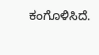ಕಂಗೊಳಿಸಿದೆ.